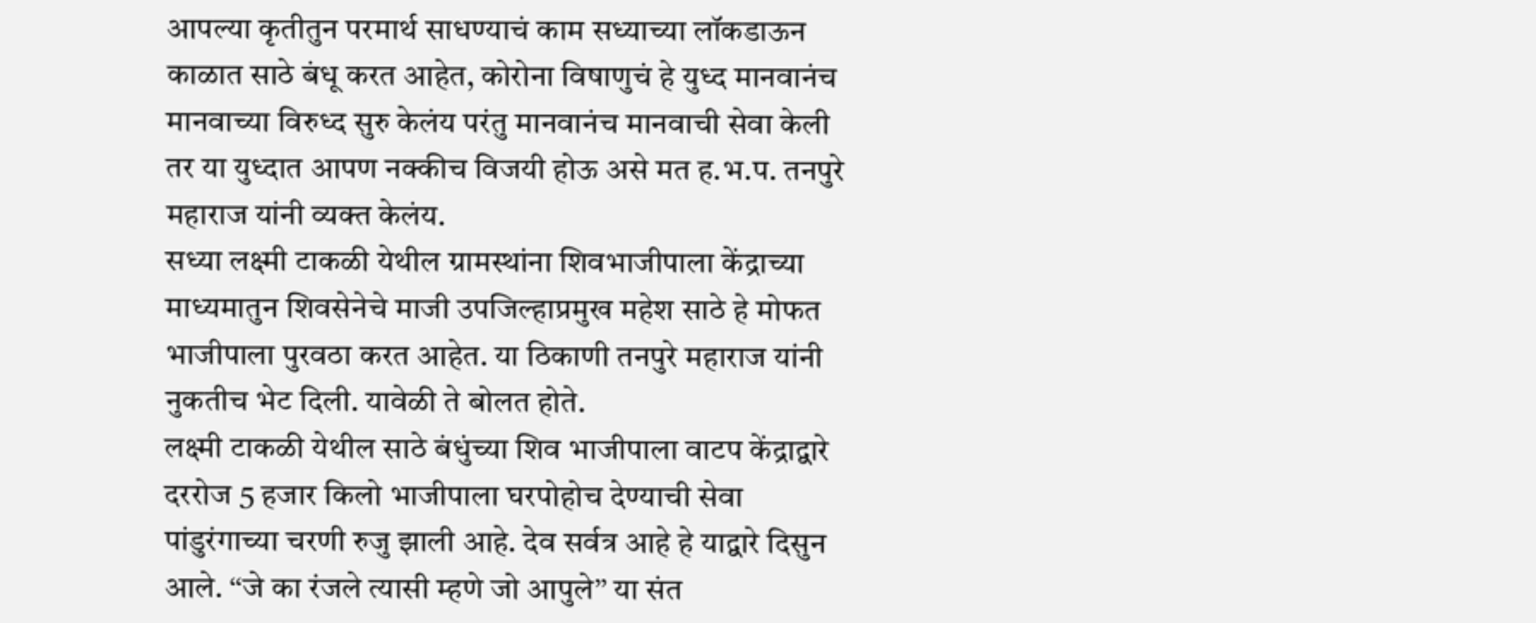आपल्या कृतीतुन परमार्थ साधण्याचं काम सध्याच्या लॉकडाऊन काळात साठे बंधू करत आहेत, कोरोना विषाणुचं हे युध्द मानवानंच मानवाच्या विरुध्द सुरु केलंय परंतु मानवानंच मानवाची सेवा केली तर या युध्दात आपण नक्कीच विजयी होऊ असे मत ह.भ.प. तनपुरे महाराज यांनी व्यक्त केलंय.
सध्या लक्ष्मी टाकळी येथील ग्रामस्थांना शिवभाजीपाला केंद्राच्या माध्यमातुन शिवसेनेचे माजी उपजिल्हाप्रमुख महेश साठे हे मोफत भाजीपाला पुरवठा करत आहेत. या ठिकाणी तनपुरे महाराज यांनी नुकतीच भेट दिली. यावेळी ते बोलत होते.
लक्ष्मी टाकळी येथील साठे बंधुंच्या शिव भाजीपाला वाटप केंद्राद्वारे दररोज 5 हजार किलो भाजीपाला घरपोहोच देण्याची सेवा पांडुरंगाच्या चरणी रुजु झाली आहे. देव सर्वत्र आहे हे याद्वारे दिसुन आले. ‘‘जे का रंजले त्यासी म्हणे जो आपुले’’ या संत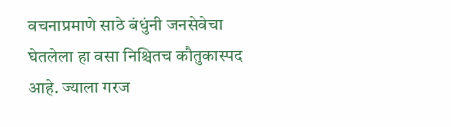वचनाप्रमाणे साठे बंधुंनी जनसेवेचा घेतलेला हा वसा निश्चितच कौतुकास्पद आहे. ज्याला गरज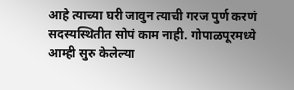आहे त्याच्या घरी जावुन त्याची गरज पुर्ण करणं सदस्यस्थितीत सोपं काम नाही. गोपाळपूरमध्ये आम्ही सुरु केलेल्या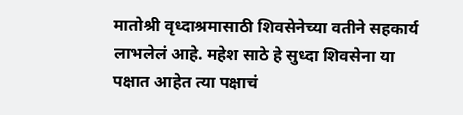मातोश्री वृध्दाश्रमासाठी शिवसेनेच्या वतीने सहकार्य लाभलेलं आहे. महेश साठे हे सुध्दा शिवसेना या पक्षात आहेत त्या पक्षाचं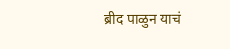ब्रीद पाळुन याचं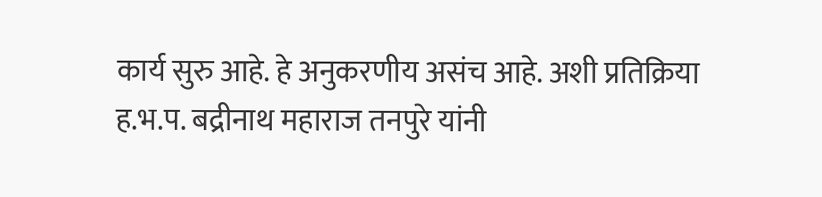कार्य सुरु आहे. हे अनुकरणीय असंच आहे. अशी प्रतिक्रिया ह.भ.प. बद्रीनाथ महाराज तनपुरे यांनी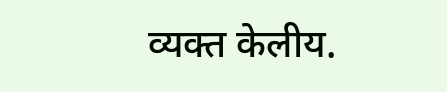व्यक्त केलीय.